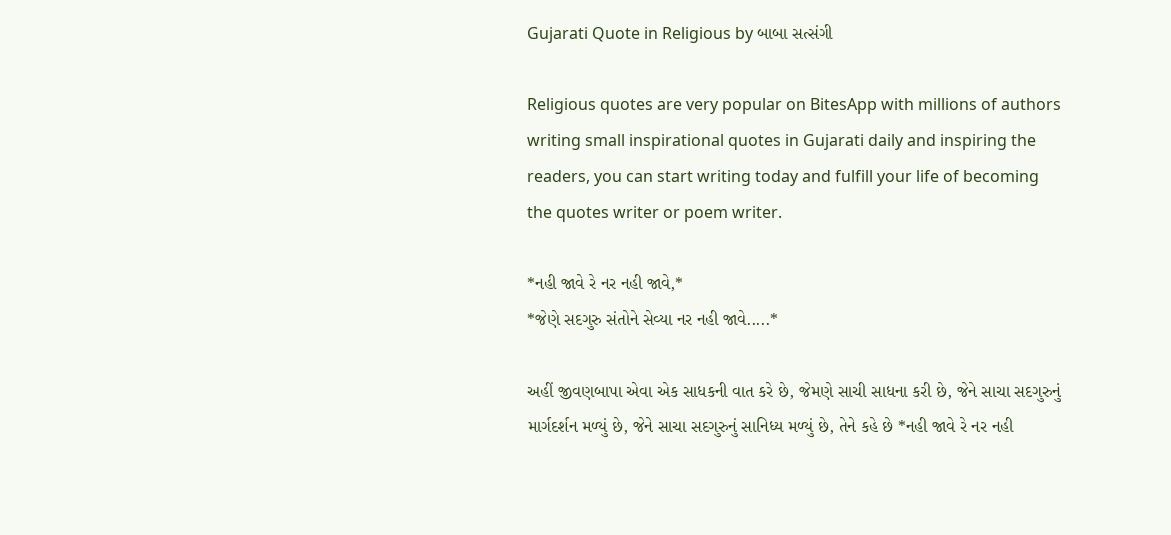Gujarati Quote in Religious by બાબા સત્સંગી

Religious quotes are very popular on BitesApp with millions of authors writing small inspirational quotes in Gujarati daily and inspiring the readers, you can start writing today and fulfill your life of becoming the quotes writer or poem writer.

*નહી જાવે રે નર નહી જાવે,*
*જેણે સદગુરુ સંતોને સેવ્યા નર નહી જાવે.....*

અહીં જીવણબાપા એવા એક સાધકની વાત કરે છે, જેમણે સાચી સાધના કરી છે, જેને સાચા સદગુરુનું માર્ગદર્શન મળ્યું છે, જેને સાચા સદગુરુનું સાનિધ્ય મળ્યું છે, તેને કહે છે *નહી જાવે રે નર નહી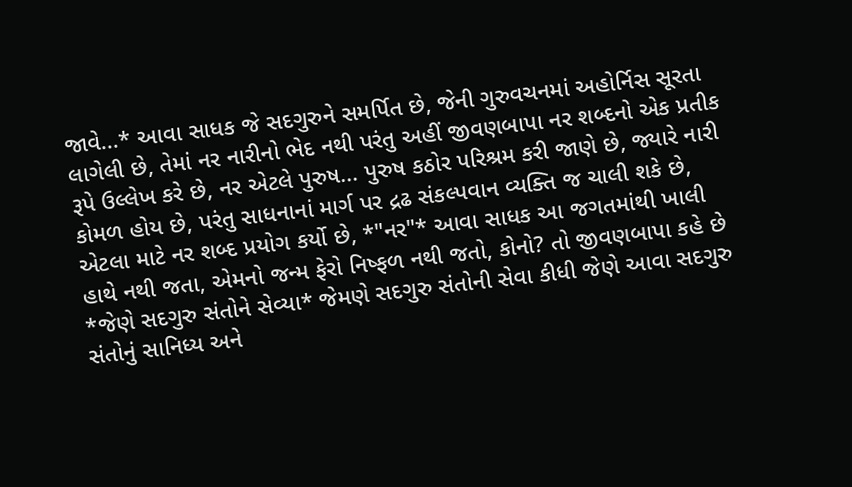જાવે...* આવા સાધક જે સદગુરુને સમર્પિત છે, જેની ગુરુવચનમાં અહોર્નિસ સૂરતા લાગેલી છે, તેમાં નર નારીનો ભેદ નથી પરંતુ અહીં જીવણબાપા નર શબ્દનો એક પ્રતીક રૂપે ઉલ્લેખ કરે છે, નર એટલે પુરુષ... પુરુષ કઠોર પરિશ્રમ કરી જાણે છે, જ્યારે નારી કોમળ હોય છે, પરંતુ સાધનાનાં માર્ગ પર દ્રઢ સંકલ્પવાન વ્યક્તિ જ ચાલી શકે છે, એટલા માટે નર શબ્દ પ્રયોગ કર્યો છે, *"નર"* આવા સાધક આ જગતમાંથી ખાલી હાથે નથી જતા, એમનો જન્મ ફેરો નિષ્ફળ નથી જતો, કોનો? તો જીવણબાપા કહે છે *જેણે સદગુરુ સંતોને સેવ્યા* જેમણે સદગુરુ સંતોની સેવા કીધી જેણે આવા સદગુરુ સંતોનું સાનિધ્ય અને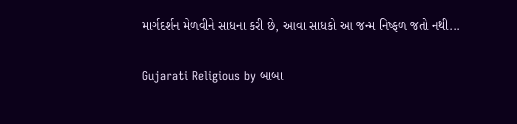માર્ગદર્શન મેળવીને સાધના કરી છે, આવા સાધકો આ જન્મ નિષ્ફળ જતો નથી...

Gujarati Religious by બાબા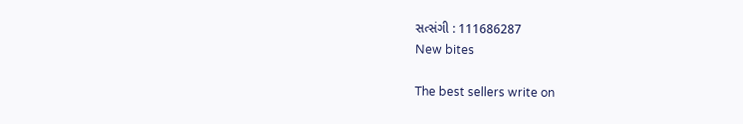સત્સંગી : 111686287
New bites

The best sellers write on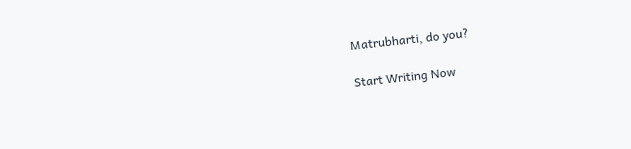Matrubharti, do you?

Start Writing Now